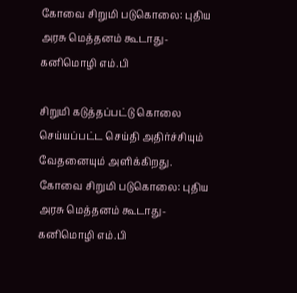கோவை சிறுமி படுகொலை: புதிய அரசு மெத்தனம் கூடாது- கனிமொழி எம்.பி

சிறுமி கடுத்தப்பட்டு கொலை செய்யப்பட்ட செய்தி அதிர்ச்சியும் வேதனையும் அளிக்கிறது.
கோவை சிறுமி படுகொலை: புதிய அரசு மெத்தனம் கூடாது- கனிமொழி எம்.பி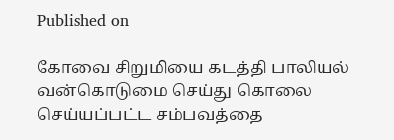Published on

கோவை சிறுமியை கடத்தி பாலியல் வன்கொடுமை செய்து கொலை செய்யப்பட்ட சம்பவத்தை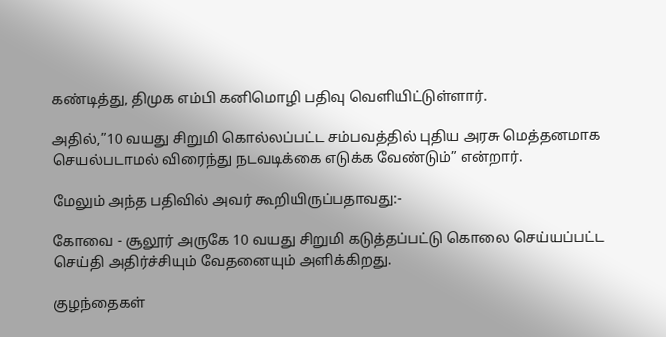கண்டித்து, திமுக எம்பி கனிமொழி பதிவு வெளியிட்டுள்ளார்.

அதில்,”10 வயது சிறுமி கொல்லப்பட்ட சம்பவத்தில் புதிய அரசு மெத்தனமாக செயல்படாமல் விரைந்து நடவடிக்கை எடுக்க வேண்டும்” என்றார்.

மேலும் அந்த பதிவில் அவர் கூறியிருப்பதாவது:-

கோவை - சூலூர் அருகே 10 வயது சிறுமி கடுத்தப்பட்டு கொலை செய்யப்பட்ட செய்தி அதிர்ச்சியும் வேதனையும் அளிக்கிறது.

குழந்தைகள்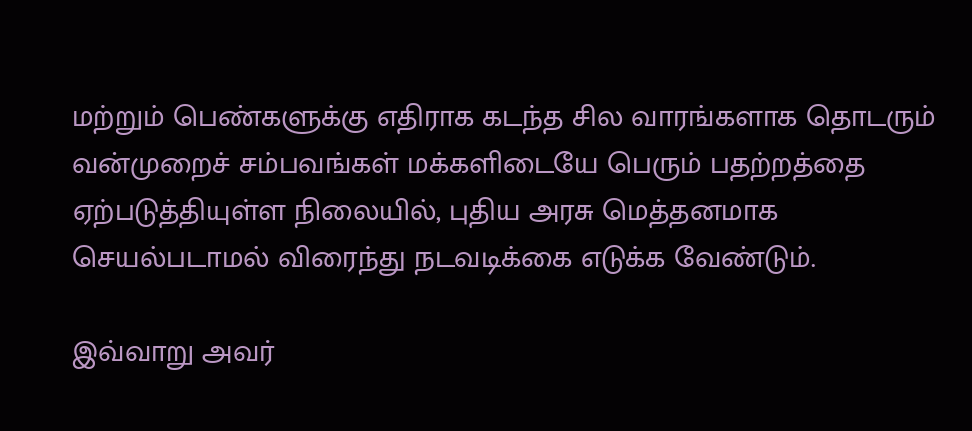மற்றும் பெண்களுக்கு எதிராக கடந்த சில வாரங்களாக தொடரும் வன்முறைச் சம்பவங்கள் மக்களிடையே பெரும் பதற்றத்தை ஏற்படுத்தியுள்ள நிலையில், புதிய அரசு மெத்தனமாக செயல்படாமல் விரைந்து நடவடிக்கை எடுக்க வேண்டும்.

இவ்வாறு அவர்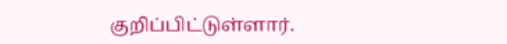குறிப்பிட்டுள்ளார்.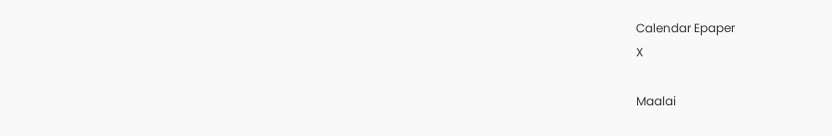Calendar Epaper
X

Maalai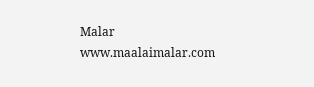Malar
www.maalaimalar.com